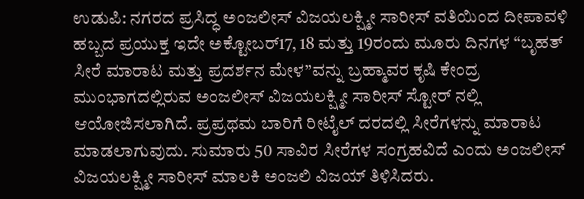ಉಡುಪಿ: ನಗರದ ಪ್ರಸಿದ್ಧ ಅಂಜಲೀಸ್ ವಿಜಯಲಕ್ಷ್ಮೀ ಸಾರೀಸ್ ವತಿಯಿಂದ ದೀಪಾವಳಿ ಹಬ್ಬದ ಪ್ರಯುಕ್ತ ಇದೇ ಅಕ್ಟೋಬರ್17, 18 ಮತ್ತು 19ರಂದು ಮೂರು ದಿನಗಳ “ಬೃಹತ್ ಸೀರೆ ಮಾರಾಟ ಮತ್ತು ಪ್ರದರ್ಶನ ಮೇಳ”ವನ್ನು ಬ್ರಹ್ಮಾವರ ಕೃಷಿ ಕೇಂದ್ರ ಮುಂಭಾಗದಲ್ಲಿರುವ ಅಂಜಲೀಸ್ ವಿಜಯಲಕ್ಷ್ಮೀ ಸಾರೀಸ್ ಸ್ಟೋರ್ ನಲ್ಲಿ ಆಯೋಜಿಸಲಾಗಿದೆ. ಪ್ರಪ್ರಥಮ ಬಾರಿಗೆ ರೀಟೈಲ್ ದರದಲ್ಲಿ ಸೀರೆಗಳನ್ನು ಮಾರಾಟ ಮಾಡಲಾಗುವುದು. ಸುಮಾರು 50 ಸಾವಿರ ಸೀರೆಗಳ ಸಂಗ್ರಹವಿದೆ ಎಂದು ಅಂಜಲೀಸ್ ವಿಜಯಲಕ್ಷ್ಮೀ ಸಾರೀಸ್ ಮಾಲಕಿ ಅಂಜಲಿ ವಿಜಯ್ ತಿಳಿಸಿದರು.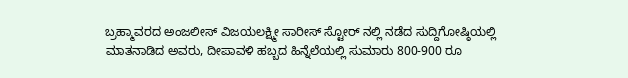ಬ್ರಹ್ಮಾವರದ ಅಂಜಲೀಸ್ ವಿಜಯಲಕ್ಷ್ಮೀ ಸಾರೀಸ್ ಸ್ಟೋರ್ ನಲ್ಲಿ ನಡೆದ ಸುದ್ದಿಗೋಷ್ಠಿಯಲ್ಲಿ ಮಾತನಾಡಿದ ಅವರು, ದೀಪಾವಳಿ ಹಬ್ಬದ ಹಿನ್ನೆಲೆಯಲ್ಲಿ ಸುಮಾರು 800-900 ರೂ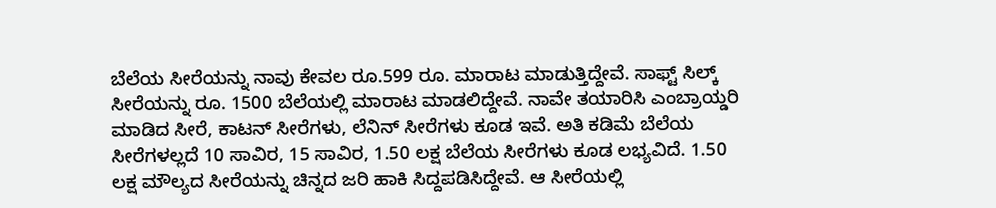ಬೆಲೆಯ ಸೀರೆಯನ್ನು ನಾವು ಕೇವಲ ರೂ.599 ರೂ. ಮಾರಾಟ ಮಾಡುತ್ತಿದ್ದೇವೆ. ಸಾಫ್ಟ್ ಸಿಲ್ಕ್ ಸೀರೆಯನ್ನು ರೂ. 1500 ಬೆಲೆಯಲ್ಲಿ ಮಾರಾಟ ಮಾಡಲಿದ್ದೇವೆ. ನಾವೇ ತಯಾರಿಸಿ ಎಂಬ್ರಾಯ್ಡರಿ ಮಾಡಿದ ಸೀರೆ, ಕಾಟನ್ ಸೀರೆಗಳು, ಲೆನಿನ್ ಸೀರೆಗಳು ಕೂಡ ಇವೆ. ಅತಿ ಕಡಿಮೆ ಬೆಲೆಯ ಸೀರೆಗಳಲ್ಲದೆ 10 ಸಾವಿರ, 15 ಸಾವಿರ, 1.50 ಲಕ್ಷ ಬೆಲೆಯ ಸೀರೆಗಳು ಕೂಡ ಲಭ್ಯವಿದೆ. 1.50 ಲಕ್ಷ ಮೌಲ್ಯದ ಸೀರೆಯನ್ನು ಚಿನ್ನದ ಜರಿ ಹಾಕಿ ಸಿದ್ದಪಡಿಸಿದ್ದೇವೆ. ಆ ಸೀರೆಯಲ್ಲಿ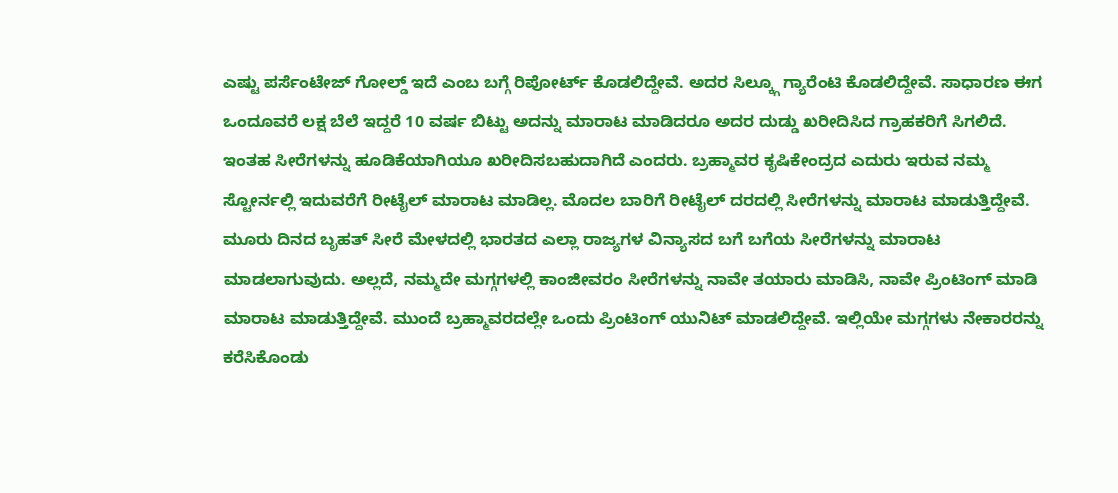ಎಷ್ಟು ಪರ್ಸೆಂಟೇಜ್ ಗೋಲ್ಡ್ ಇದೆ ಎಂಬ ಬಗ್ಗೆ ರಿಪೋರ್ಟ್ ಕೊಡಲಿದ್ದೇವೆ. ಅದರ ಸಿಲ್ಕ್ಗೂ ಗ್ಯಾರೆಂಟಿ ಕೊಡಲಿದ್ದೇವೆ. ಸಾಧಾರಣ ಈಗ ಒಂದೂವರೆ ಲಕ್ಷ ಬೆಲೆ ಇದ್ದರೆ 10 ವರ್ಷ ಬಿಟ್ಟು ಅದನ್ನು ಮಾರಾಟ ಮಾಡಿದರೂ ಅದರ ದುಡ್ಡು ಖರೀದಿಸಿದ ಗ್ರಾಹಕರಿಗೆ ಸಿಗಲಿದೆ. ಇಂತಹ ಸೀರೆಗಳನ್ನು ಹೂಡಿಕೆಯಾಗಿಯೂ ಖರೀದಿಸಬಹುದಾಗಿದೆ ಎಂದರು. ಬ್ರಹ್ಮಾವರ ಕೃಷಿಕೇಂದ್ರದ ಎದುರು ಇರುವ ನಮ್ಮ ಸ್ಟೋರ್ನಲ್ಲಿ ಇದುವರೆಗೆ ರೀಟೈಲ್ ಮಾರಾಟ ಮಾಡಿಲ್ಲ. ಮೊದಲ ಬಾರಿಗೆ ರೀಟೈಲ್ ದರದಲ್ಲಿ ಸೀರೆಗಳನ್ನು ಮಾರಾಟ ಮಾಡುತ್ತಿದ್ದೇವೆ. ಮೂರು ದಿನದ ಬೃಹತ್ ಸೀರೆ ಮೇಳದಲ್ಲಿ ಭಾರತದ ಎಲ್ಲಾ ರಾಜ್ಯಗಳ ವಿನ್ಯಾಸದ ಬಗೆ ಬಗೆಯ ಸೀರೆಗಳನ್ನು ಮಾರಾಟ ಮಾಡಲಾಗುವುದು. ಅಲ್ಲದೆ, ನಮ್ಮದೇ ಮಗ್ಗಗಳಲ್ಲಿ ಕಾಂಜೀವರಂ ಸೀರೆಗಳನ್ನು ನಾವೇ ತಯಾರು ಮಾಡಿಸಿ, ನಾವೇ ಪ್ರಿಂಟಿಂಗ್ ಮಾಡಿ ಮಾರಾಟ ಮಾಡುತ್ತಿದ್ದೇವೆ. ಮುಂದೆ ಬ್ರಹ್ಮಾವರದಲ್ಲೇ ಒಂದು ಪ್ರಿಂಟಿಂಗ್ ಯುನಿಟ್ ಮಾಡಲಿದ್ದೇವೆ. ಇಲ್ಲಿಯೇ ಮಗ್ಗಗಳು ನೇಕಾರರನ್ನು ಕರೆಸಿಕೊಂಡು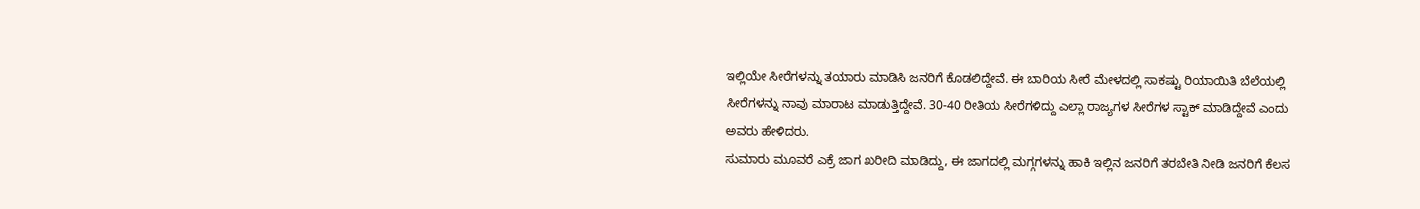ಇಲ್ಲಿಯೇ ಸೀರೆಗಳನ್ನು ತಯಾರು ಮಾಡಿಸಿ ಜನರಿಗೆ ಕೊಡಲಿದ್ದೇವೆ. ಈ ಬಾರಿಯ ಸೀರೆ ಮೇಳದಲ್ಲಿ ಸಾಕಷ್ಟು ರಿಯಾಯಿತಿ ಬೆಲೆಯಲ್ಲಿ ಸೀರೆಗಳನ್ನು ನಾವು ಮಾರಾಟ ಮಾಡುತ್ತಿದ್ದೇವೆ. 30-40 ರೀತಿಯ ಸೀರೆಗಳಿದ್ದು ಎಲ್ಲಾ ರಾಜ್ಯಗಳ ಸೀರೆಗಳ ಸ್ಟಾಕ್ ಮಾಡಿದ್ದೇವೆ ಎಂದು ಅವರು ಹೇಳಿದರು.
ಸುಮಾರು ಮೂವರೆ ಎಕ್ರೆ ಜಾಗ ಖರೀದಿ ಮಾಡಿದ್ದು, ಈ ಜಾಗದಲ್ಲಿ ಮಗ್ಗಗಳನ್ನು ಹಾಕಿ ಇಲ್ಲಿನ ಜನರಿಗೆ ತರಬೇತಿ ನೀಡಿ ಜನರಿಗೆ ಕೆಲಸ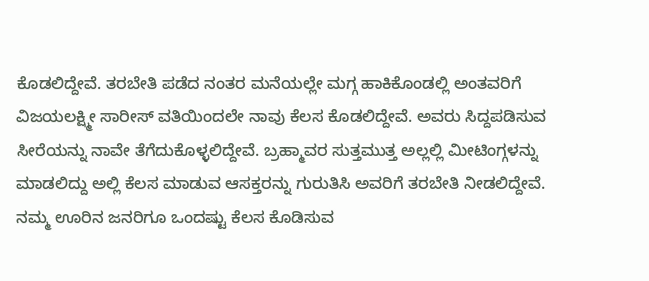ಕೊಡಲಿದ್ದೇವೆ. ತರಬೇತಿ ಪಡೆದ ನಂತರ ಮನೆಯಲ್ಲೇ ಮಗ್ಗ ಹಾಕಿಕೊಂಡಲ್ಲಿ ಅಂತವರಿಗೆ ವಿಜಯಲಕ್ಷ್ಮೀ ಸಾರೀಸ್ ವತಿಯಿಂದಲೇ ನಾವು ಕೆಲಸ ಕೊಡಲಿದ್ದೇವೆ. ಅವರು ಸಿದ್ದಪಡಿಸುವ ಸೀರೆಯನ್ನು ನಾವೇ ತೆಗೆದುಕೊಳ್ಳಲಿದ್ದೇವೆ. ಬ್ರಹ್ಮಾವರ ಸುತ್ತಮುತ್ತ ಅಲ್ಲಲ್ಲಿ ಮೀಟಿಂಗ್ಗಳನ್ನು ಮಾಡಲಿದ್ದು ಅಲ್ಲಿ ಕೆಲಸ ಮಾಡುವ ಆಸಕ್ತರನ್ನು ಗುರುತಿಸಿ ಅವರಿಗೆ ತರಬೇತಿ ನೀಡಲಿದ್ದೇವೆ. ನಮ್ಮ ಊರಿನ ಜನರಿಗೂ ಒಂದಷ್ಟು ಕೆಲಸ ಕೊಡಿಸುವ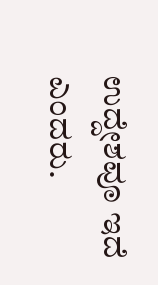ಉದ್ದೇಶವೂ ಇದೆ ಎಂದರು.